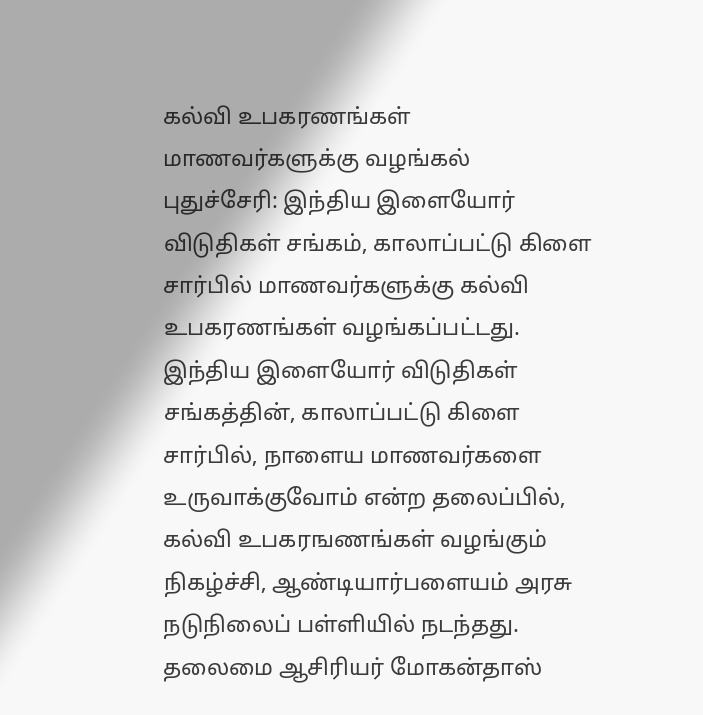கல்வி உபகரணங்கள் மாணவர்களுக்கு வழங்கல்
புதுச்சேரி: இந்திய இளையோர் விடுதிகள் சங்கம், காலாப்பட்டு கிளை சார்பில் மாணவர்களுக்கு கல்வி உபகரணங்கள் வழங்கப்பட்டது. இந்திய இளையோர் விடுதிகள் சங்கத்தின், காலாப்பட்டு கிளை சார்பில், நாளைய மாணவர்களை உருவாக்குவோம் என்ற தலைப்பில், கல்வி உபகரஙணங்கள் வழங்கும் நிகழ்ச்சி, ஆண்டியார்பளையம் அரசு நடுநிலைப் பள்ளியில் நடந்தது. தலைமை ஆசிரியர் மோகன்தாஸ்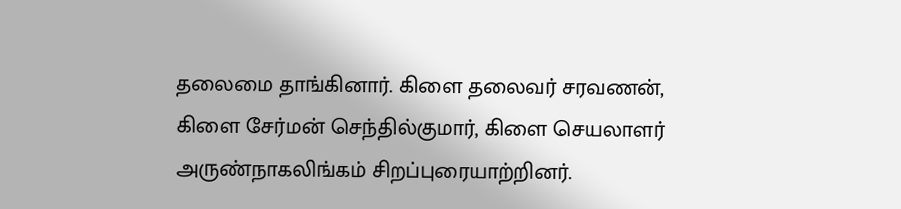தலைமை தாங்கினார். கிளை தலைவர் சரவணன், கிளை சேர்மன் செந்தில்குமார், கிளை செயலாளர் அருண்நாகலிங்கம் சிறப்புரையாற்றினர்.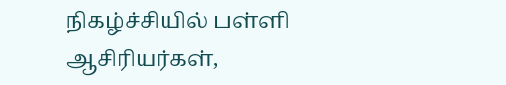நிகழ்ச்சியில் பள்ளி ஆசிரியர்கள்,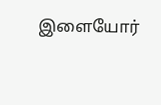இளையோர்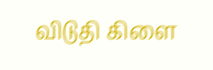விடுதி கிளை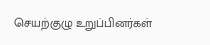செயற்குழு உறுப்பினர்கள்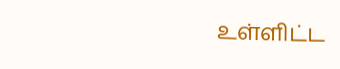உள்ளிட்ட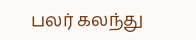பலர் கலந்து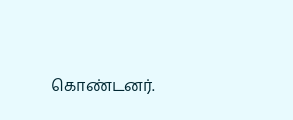கொண்டனர்.